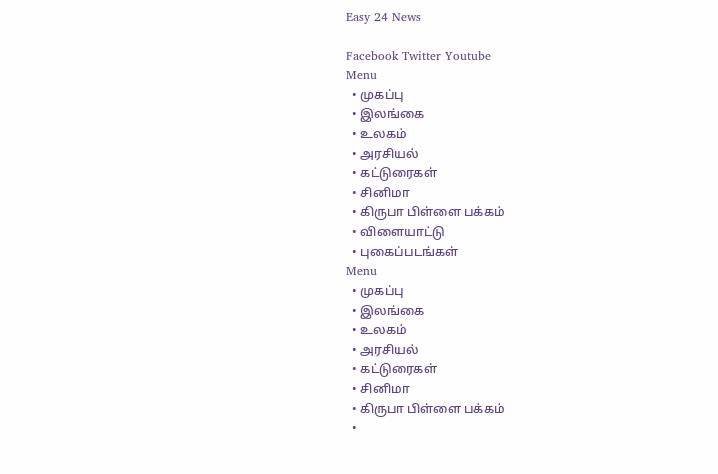Easy 24 News

Facebook Twitter Youtube
Menu
  • முகப்பு
  • இலங்கை
  • உலகம்
  • அரசியல்
  • கட்டுரைகள்
  • சினிமா
  • கிருபா பிள்ளை பக்கம்
  • விளையாட்டு
  • புகைப்படங்கள்
Menu
  • முகப்பு
  • இலங்கை
  • உலகம்
  • அரசியல்
  • கட்டுரைகள்
  • சினிமா
  • கிருபா பிள்ளை பக்கம்
  •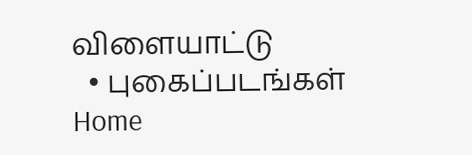விளையாட்டு
  • புகைப்படங்கள்
Home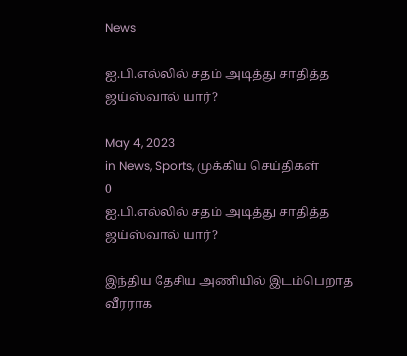News

ஐ.பி.எல்லில் சதம் அடித்து சாதித்த ஜய்ஸ்வால் யார்?

May 4, 2023
in News, Sports, முக்கிய செய்திகள்
0
ஐ.பி.எல்லில் சதம் அடித்து சாதித்த ஜய்ஸ்வால் யார்?

இந்திய தேசிய அணியில் இடம்பெறாத வீரராக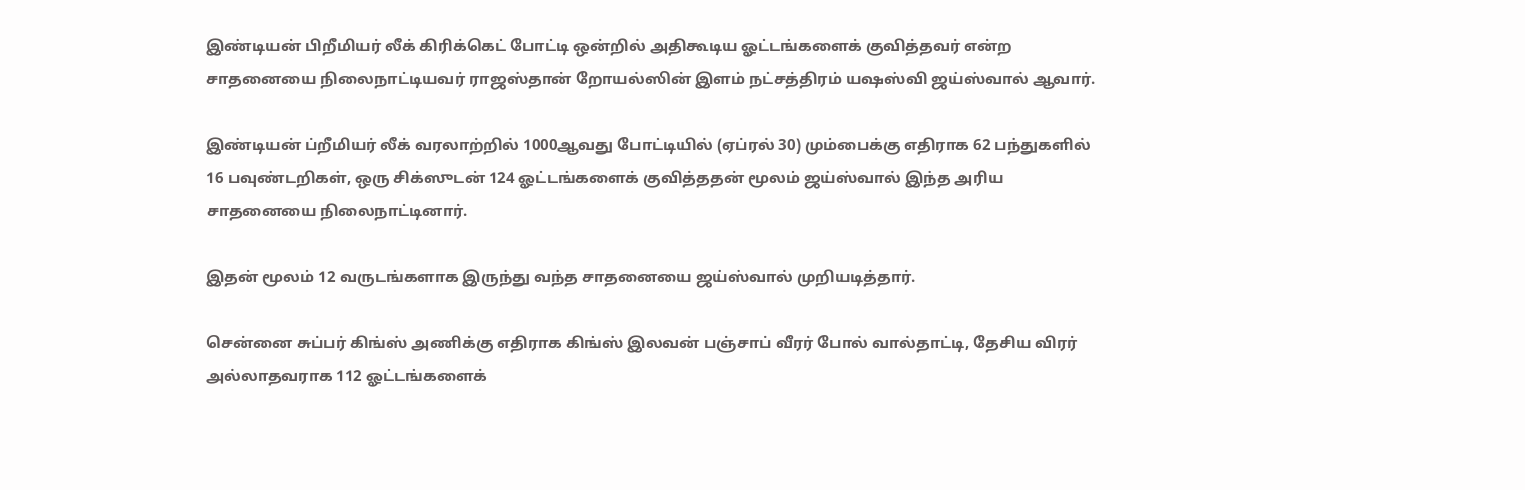இண்டியன் பிறீமியர் லீக் கிரிக்கெட் போட்டி ஒன்றில் அதிகூடிய ஓட்டங்களைக் குவித்தவர் என்ற சாதனையை நிலைநாட்டியவர் ராஜஸ்தான் றோயல்ஸின் இளம் நட்சத்திரம் யஷஸ்வி ஜய்ஸ்வால் ஆவார்.

இண்டியன் ப்றீமியர் லீக் வரலாற்றில் 1000ஆவது போட்டியில் (ஏப்ரல் 30) மும்பைக்கு எதிராக 62 பந்துகளில் 16 பவுண்டறிகள், ஒரு சிக்ஸுடன் 124 ஓட்டங்களைக் குவித்ததன் மூலம் ஜய்ஸ்வால் இந்த அரிய சாதனையை நிலைநாட்டினார்.

இதன் மூலம் 12 வருடங்களாக இருந்து வந்த சாதனையை ஜய்ஸ்வால் முறியடித்தார்.

சென்னை சுப்பர் கிங்ஸ் அணிக்கு எதிராக கிங்ஸ் இலவன் பஞ்சாப் வீரர் போல் வால்தாட்டி, தேசிய விரர் அல்லாதவராக 112 ஓட்டங்களைக்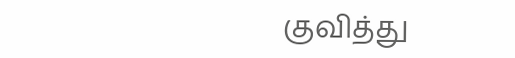குவித்து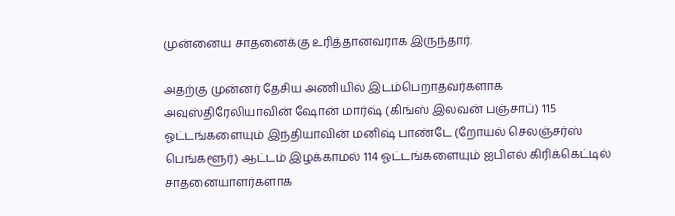முன்னைய சாதனைக்கு உரித்தானவராக இருந்தார்.

அதற்கு முன்னர் தேசிய அணியில் இடம்பெறாதவர்களாக அவுஸ்திரேலியாவின் ஷோன் மார்ஷ் (கிங்ஸ் இலவன் பஞ்சாப்) 115 ஓட்டங்களையும் இந்தியாவின் மனிஷ் பாண்டே (றோயல் செலஞ்சர்ஸ் பெங்களூர்) ஆட்டம் இழக்காமல் 114 ஓட்டங்களையும் ஐபிஎல் கிரிக்கெட்டில் சாதனையாளர்களாக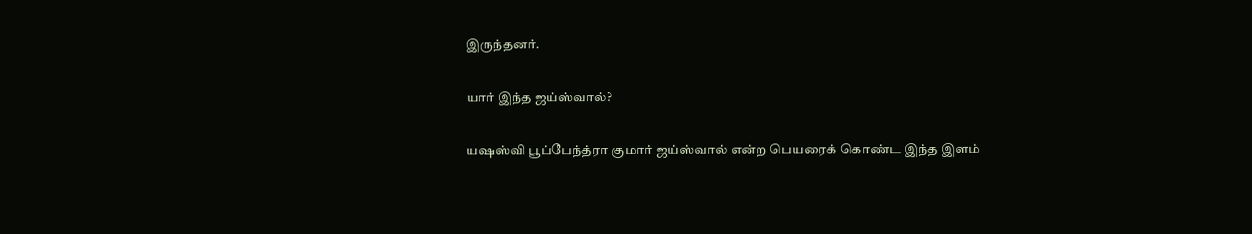இருந்தனர்.

யார் இந்த ஜய்ஸ்வால்?

யஷஸ்வி பூப்பேந்த்ரா குமார் ஜய்ஸ்வால் என்ற பெயரைக் கொண்ட இந்த இளம்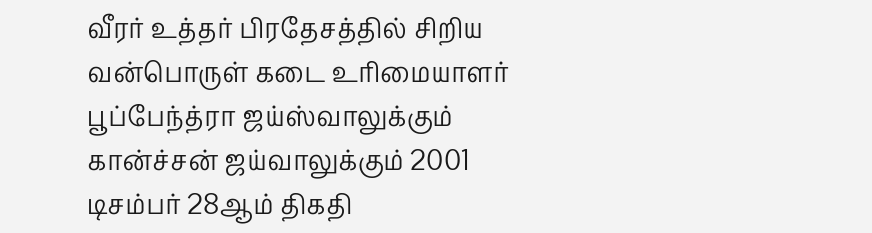வீரர் உத்தர் பிரதேசத்தில் சிறிய வன்பொருள் கடை உரிமையாளர் பூப்பேந்த்ரா ஜய்ஸ்வாலுக்கும் கான்ச்சன் ஜய்வாலுக்கும் 2001 டிசம்பர் 28ஆம் திகதி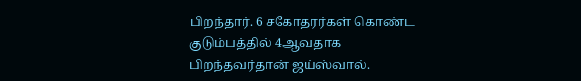பிறந்தார். 6 சகோதரர்கள் கொண்ட குடும்பத்தில் 4ஆவதாக பிறந்தவர்தான் ஜய்ஸ்வால்.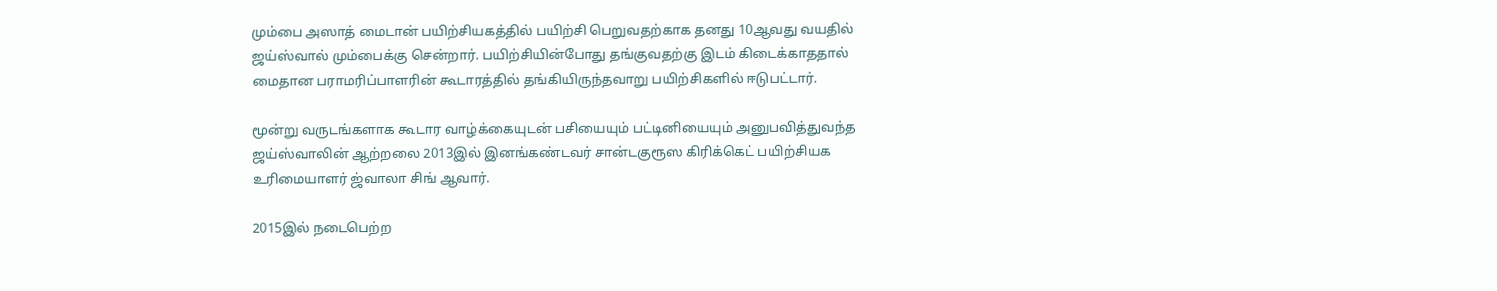மும்பை அஸாத் மைடான் பயிற்சியகத்தில் பயிற்சி பெறுவதற்காக தனது 10ஆவது வயதில் ஜய்ஸ்வால் மும்பைக்கு சென்றார். பயிற்சியின்போது தங்குவதற்கு இடம் கிடைக்காததால் மைதான பராமரிப்பாளரின் கூடாரத்தில் தங்கியிருந்தவாறு பயிற்சிகளில் ஈடுபட்டார்.

மூன்று வருடங்களாக கூடார வாழ்க்கையுடன் பசியையும் பட்டினியையும் அனுபவித்துவந்த ஜய்ஸ்வாலின் ஆற்றலை 2013இல் இனங்கண்டவர் சான்டகுரூஸ கிரிக்கெட் பயிற்சியக உரிமையாளர் ஜ்வாலா சிங் ஆவார்.

2015இல் நடைபெற்ற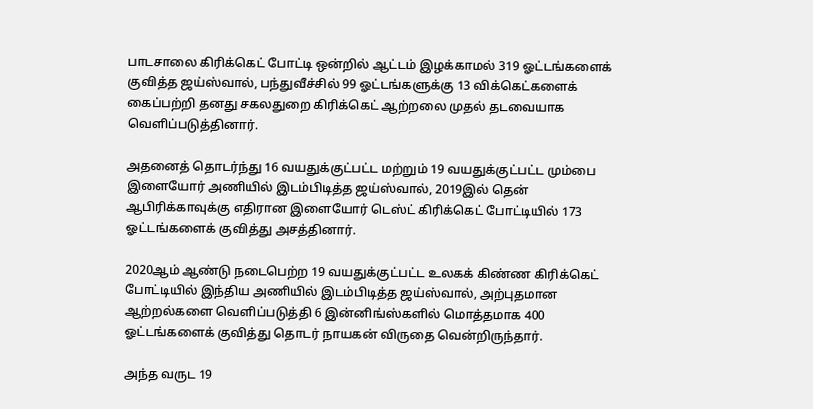பாடசாலை கிரிக்கெட் போட்டி ஒன்றில் ஆட்டம் இழக்காமல் 319 ஓட்டங்களைக் குவித்த ஜய்ஸ்வால், பந்துவீச்சில் 99 ஓட்டங்களுக்கு 13 விக்கெட்களைக் கைப்பற்றி தனது சகலதுறை கிரிக்கெட் ஆற்றலை முதல் தடவையாக வெளிப்படுத்தினார்.

அதனைத் தொடர்ந்து 16 வயதுக்குட்பட்ட மற்றும் 19 வயதுக்குட்பட்ட மும்பை இளையோர் அணியில் இடம்பிடித்த ஜய்ஸ்வால், 2019இல் தென் ஆபிரிக்காவுக்கு எதிரான இளையோர் டெஸ்ட் கிரிக்கெட் போட்டியில் 173 ஓட்டங்களைக் குவித்து அசத்தினார்.

2020ஆம் ஆண்டு நடைபெற்ற 19 வயதுக்குட்பட்ட உலகக் கிண்ண கிரிக்கெட் போட்டியில் இந்திய அணியில் இடம்பிடித்த ஜய்ஸ்வால், அற்புதமான ஆற்றல்களை வெளிப்படுத்தி 6 இன்னிங்ஸ்களில் மொத்தமாக 400 ஓட்டங்களைக் குவித்து தொடர் நாயகன் விருதை வென்றிருந்தார்.

அந்த வருட 19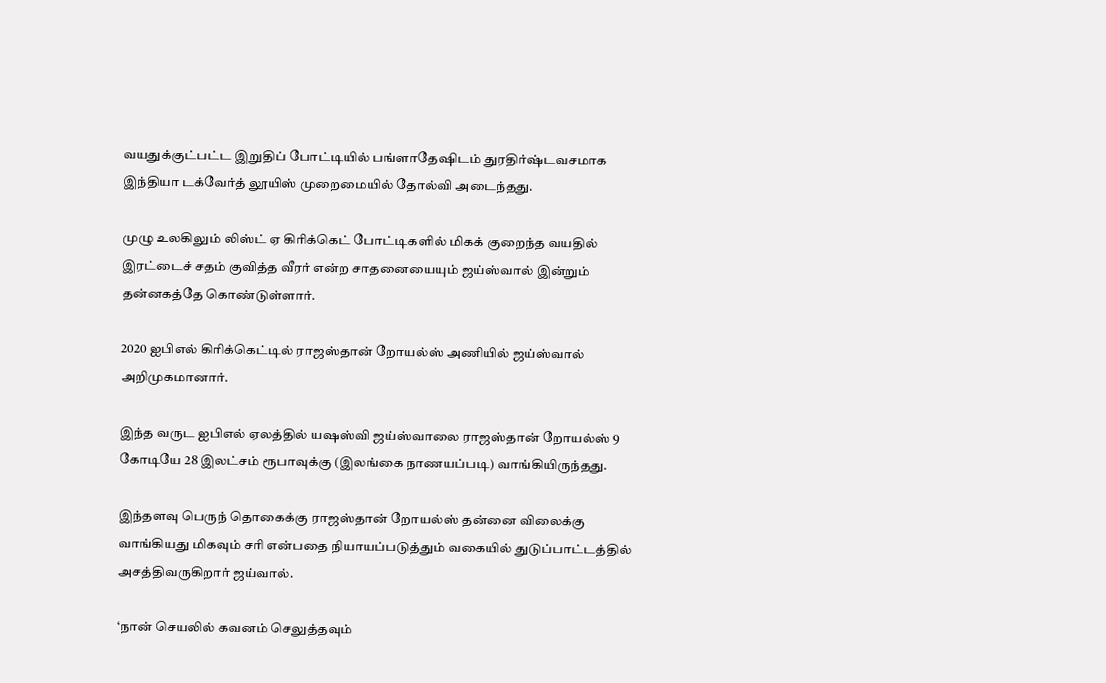வயதுக்குட்பட்ட இறுதிப் போட்டியில் பங்ளாதேஷிடம் துரதிர்ஷ்டவசமாக இந்தியா டக்வேர்த் லூயிஸ் முறைமையில் தோல்வி அடைந்தது.

முழு உலகிலும் லிஸ்ட் ஏ கிரிக்கெட் போட்டிகளில் மிகக் குறைந்த வயதில் இரட்டைச் சதம் குவித்த வீரர் என்ற சாதனையையும் ஜய்ஸ்வால் இன்றும் தன்னகத்தே கொண்டுள்ளார்.

2020 ஐபிஎல் கிரிக்கெட்டில் ராஜஸ்தான் றோயல்ஸ் அணியில் ஜய்ஸ்வால் அறிமுகமானார்.

இந்த வருட ஐபிஎல் ஏலத்தில் யஷஸ்வி ஜய்ஸ்வாலை ராஜஸ்தான் றோயல்ஸ் 9 கோடியே 28 இலட்சம் ரூபாவுக்கு (இலங்கை நாணயப்படி) வாங்கியிருந்தது.

இந்தளவு பெருந் தொகைக்கு ராஜஸ்தான் றோயல்ஸ் தன்னை விலைக்கு வாங்கியது மிகவும் சரி என்பதை நியாயப்படுத்தும் வகையில் துடுப்பாட்டத்தில் அசத்திவருகிறார் ஜய்வால்.

‘நான் செயலில் கவனம் செலுத்தவும்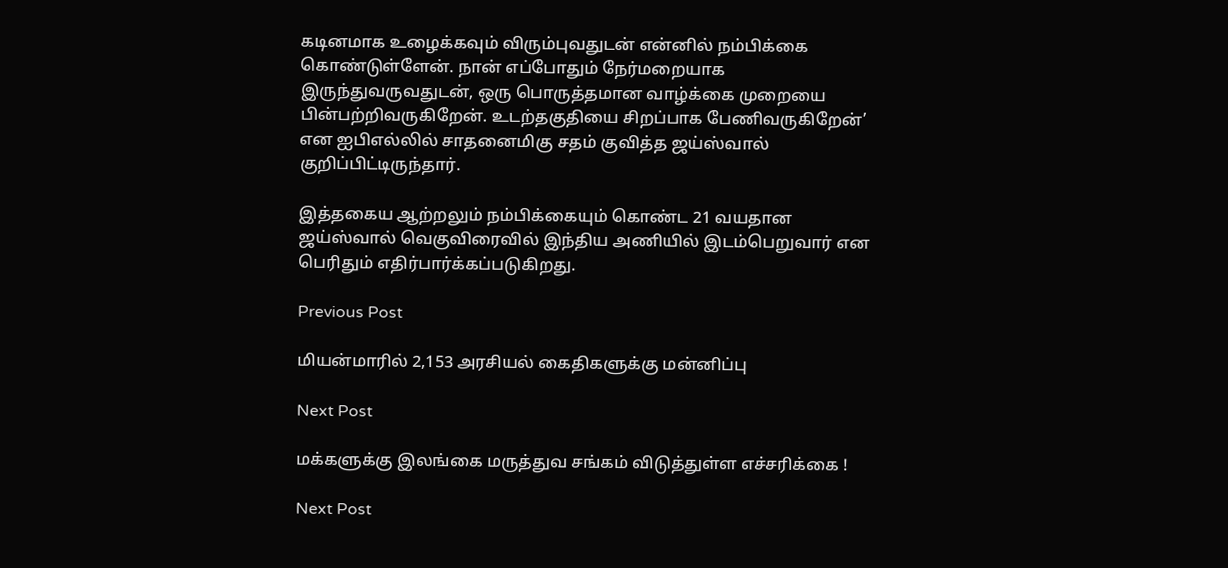கடினமாக உழைக்கவும் விரும்புவதுடன் என்னில் நம்பிக்கை கொண்டுள்ளேன். நான் எப்போதும் நேர்மறையாக இருந்துவருவதுடன், ஒரு பொருத்தமான வாழ்க்கை முறையை பின்பற்றிவருகிறேன். உடற்தகுதியை சிறப்பாக பேணிவருகிறேன்’ என ஐபிஎல்லில் சாதனைமிகு சதம் குவித்த ஜய்ஸ்வால் குறிப்பிட்டிருந்தார்.

இத்தகைய ஆற்றலும் நம்பிக்கையும் கொண்ட 21 வயதான ஜய்ஸ்வால் வெகுவிரைவில் இந்திய அணியில் இடம்பெறுவார் என பெரிதும் எதிர்பார்க்கப்படுகிறது.

Previous Post

மியன்மாரில் 2,153 அரசியல் கைதிகளுக்கு மன்னிப்பு

Next Post

மக்களுக்கு இலங்கை மருத்துவ சங்கம் விடுத்துள்ள எச்சரிக்கை !

Next Post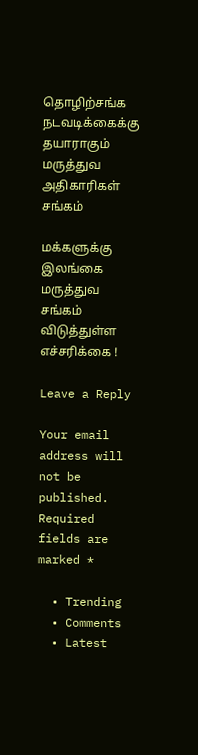தொழிற்சங்க நடவடிக்கைக்கு தயாராகும் மருத்துவ அதிகாரிகள் சங்கம்

மக்களுக்கு இலங்கை மருத்துவ சங்கம் விடுத்துள்ள எச்சரிக்கை !

Leave a Reply

Your email address will not be published. Required fields are marked *

  • Trending
  • Comments
  • Latest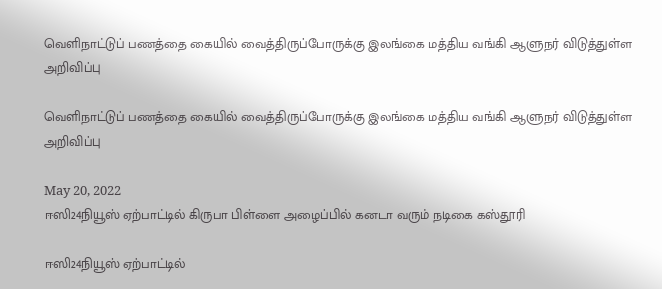வெளிநாட்டுப் பணத்தை கையில் வைத்திருப்போருக்கு இலங்கை மத்திய வங்கி ஆளுநர் விடுத்துள்ள அறிவிப்பு

வெளிநாட்டுப் பணத்தை கையில் வைத்திருப்போருக்கு இலங்கை மத்திய வங்கி ஆளுநர் விடுத்துள்ள அறிவிப்பு

May 20, 2022
ஈஸி24நியூஸ் ஏற்பாட்டில் கிருபா பிள்ளை அழைப்பில் கனடா வரும் நடிகை கஸ்தூரி

ஈஸி24நியூஸ் ஏற்பாட்டில்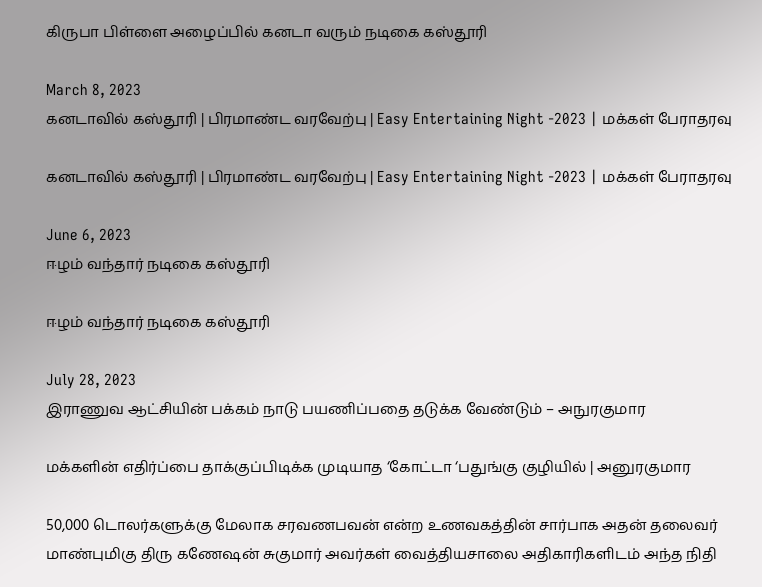கிருபா பிள்ளை அழைப்பில் கனடா வரும் நடிகை கஸ்தூரி

March 8, 2023
கனடாவில் கஸ்தூரி | பிரமாண்ட வரவேற்பு | Easy Entertaining Night -2023 | மக்கள் பேராதரவு

கனடாவில் கஸ்தூரி | பிரமாண்ட வரவேற்பு | Easy Entertaining Night -2023 | மக்கள் பேராதரவு

June 6, 2023
ஈழம் வந்தார் நடிகை கஸ்தூரி

ஈழம் வந்தார் நடிகை கஸ்தூரி

July 28, 2023
இராணுவ ஆட்சியின் பக்கம் நாடு பயணிப்பதை தடுக்க வேண்டும் – அநுரகுமார

மக்களின் எதிர்ப்பை தாக்குப்பிடிக்க முடியாத ‘கோட்டா ‘பதுங்கு குழியில் | அனுரகுமார

50,000 டொலர்களுக்கு மேலாக சரவணபவன் என்ற உணவகத்தின் சார்பாக அதன் தலைவர் மாண்புமிகு திரு கணேஷன் சுகுமார் அவர்கள் வைத்தியசாலை அதிகாரிகளிடம் அந்த நிதி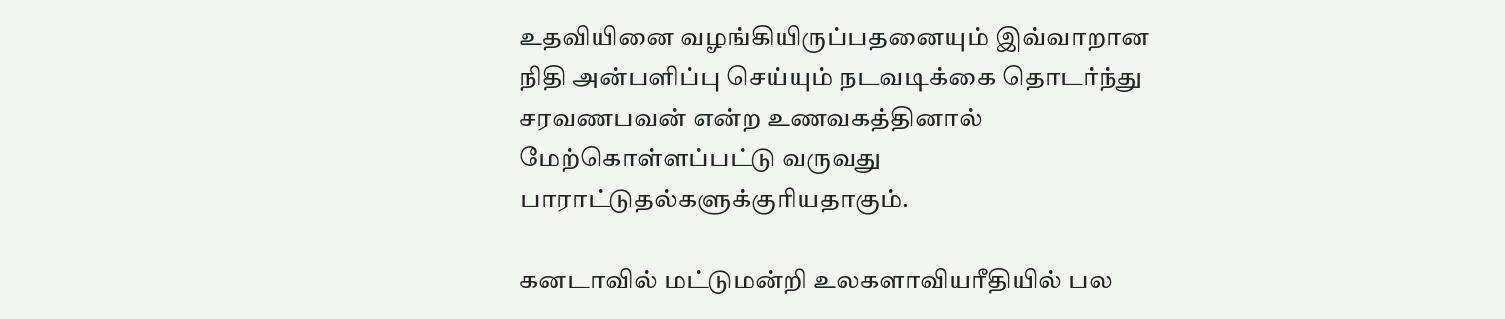உதவியினை வழங்கியிருப்பதனையும் இவ்வாறான நிதி அன்பளிப்பு செய்யும் நடவடிக்கை தொடர்ந்து சரவணபவன் என்ற உணவகத்தினால் மேற்கொள்ளப்பட்டு வருவது பாராட்டுதல்களுக்குரியதாகும்.

கனடாவில் மட்டுமன்றி உலகளாவியரீதியில் பல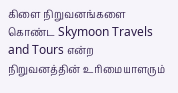கிளை நிறுவனங்களை கொண்ட Skymoon Travels and Tours என்ற நிறுவனத்தின் உரிமையாளரும்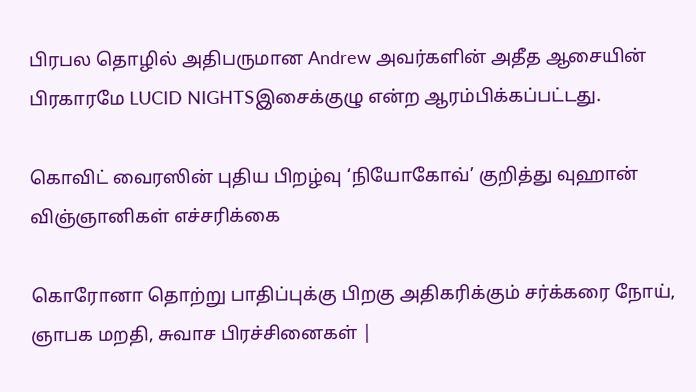பிரபல தொழில் அதிபருமான Andrew அவர்களின் அதீத ஆசையின் பிரகாரமே LUCID NIGHTSஇசைக்குழு என்ற ஆரம்பிக்கப்பட்டது.

கொவிட் வைரஸின் புதிய பிறழ்வு ‘நியோகோவ்’ குறித்து வுஹான் விஞ்ஞானிகள் எச்சரிக்கை

கொரோனா தொற்று பாதிப்புக்கு பிறகு அதிகரிக்கும் சர்க்கரை நோய், ஞாபக மறதி, சுவாச பிரச்சினைகள் |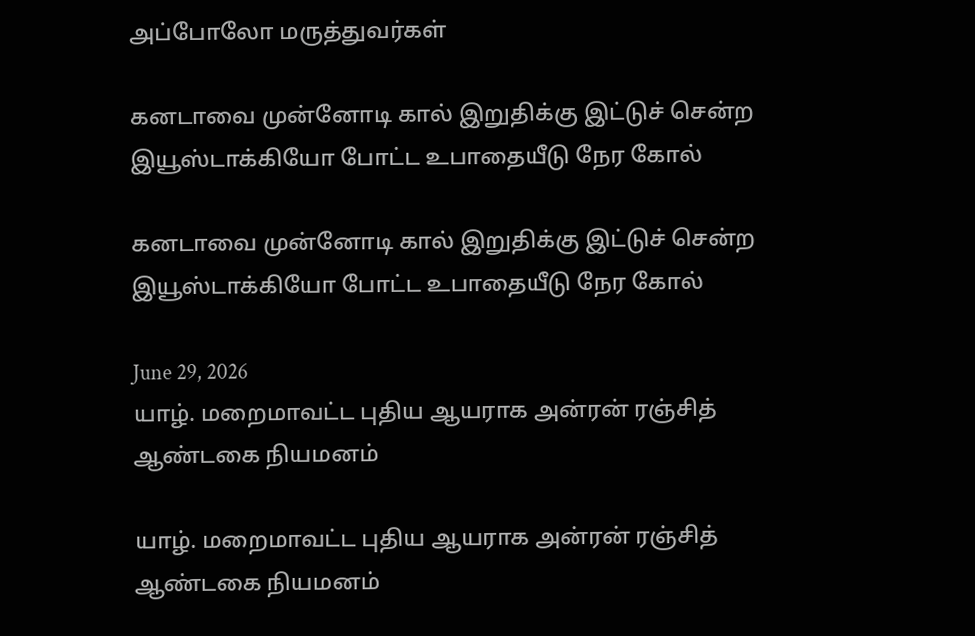அப்போலோ மருத்துவர்கள்

கனடாவை முன்னோடி கால் இறுதிக்கு இட்டுச் சென்ற இயூஸ்டாக்கியோ போட்ட உபாதையீடு நேர கோல்

கனடாவை முன்னோடி கால் இறுதிக்கு இட்டுச் சென்ற இயூஸ்டாக்கியோ போட்ட உபாதையீடு நேர கோல்

June 29, 2026
யாழ். மறைமாவட்ட புதிய ஆயராக அன்ரன் ரஞ்சித் ஆண்டகை நியமனம்

யாழ். மறைமாவட்ட புதிய ஆயராக அன்ரன் ரஞ்சித் ஆண்டகை நியமனம்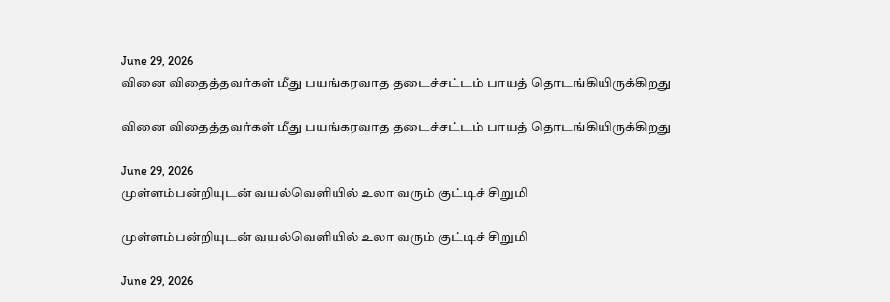June 29, 2026
வினை விதைத்தவர்கள் மீது பயங்கரவாத தடைச்சட்டம் பாயத் தொடங்கியிருக்கிறது

வினை விதைத்தவர்கள் மீது பயங்கரவாத தடைச்சட்டம் பாயத் தொடங்கியிருக்கிறது

June 29, 2026
முள்ளம்பன்றியுடன் வயல்வெளியில் உலா வரும் குட்டிச் சிறுமி

முள்ளம்பன்றியுடன் வயல்வெளியில் உலா வரும் குட்டிச் சிறுமி

June 29, 2026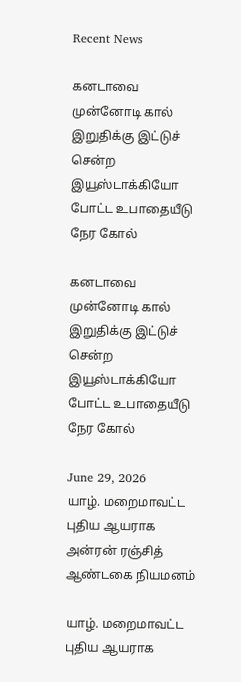Recent News

கனடாவை முன்னோடி கால் இறுதிக்கு இட்டுச் சென்ற இயூஸ்டாக்கியோ போட்ட உபாதையீடு நேர கோல்

கனடாவை முன்னோடி கால் இறுதிக்கு இட்டுச் சென்ற இயூஸ்டாக்கியோ போட்ட உபாதையீடு நேர கோல்

June 29, 2026
யாழ். மறைமாவட்ட புதிய ஆயராக அன்ரன் ரஞ்சித் ஆண்டகை நியமனம்

யாழ். மறைமாவட்ட புதிய ஆயராக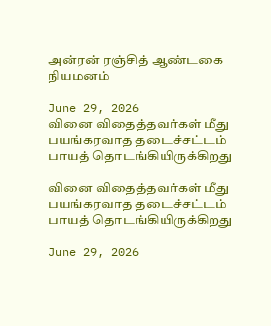அன்ரன் ரஞ்சித் ஆண்டகை நியமனம்

June 29, 2026
வினை விதைத்தவர்கள் மீது பயங்கரவாத தடைச்சட்டம் பாயத் தொடங்கியிருக்கிறது

வினை விதைத்தவர்கள் மீது பயங்கரவாத தடைச்சட்டம் பாயத் தொடங்கியிருக்கிறது

June 29, 2026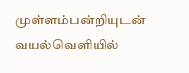முள்ளம்பன்றியுடன் வயல்வெளியில்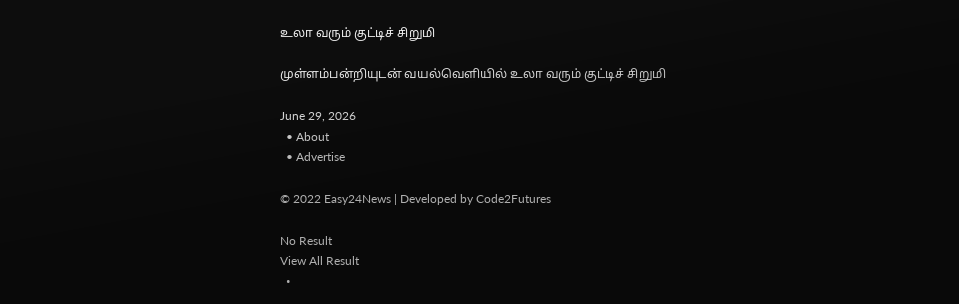உலா வரும் குட்டிச் சிறுமி

முள்ளம்பன்றியுடன் வயல்வெளியில் உலா வரும் குட்டிச் சிறுமி

June 29, 2026
  • About
  • Advertise

© 2022 Easy24News | Developed by Code2Futures

No Result
View All Result
  •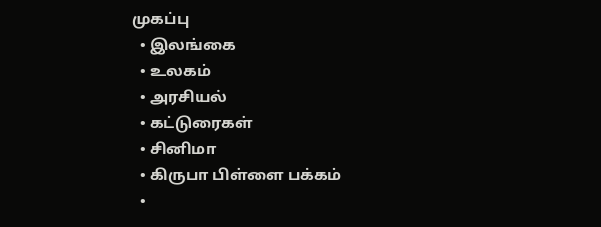முகப்பு
  • இலங்கை
  • உலகம்
  • அரசியல்
  • கட்டுரைகள்
  • சினிமா
  • கிருபா பிள்ளை பக்கம்
  •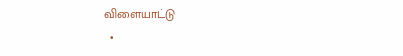விளையாட்டு
  •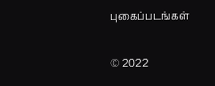புகைப்படங்கள்

© 2022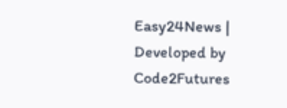Easy24News | Developed by Code2Futures